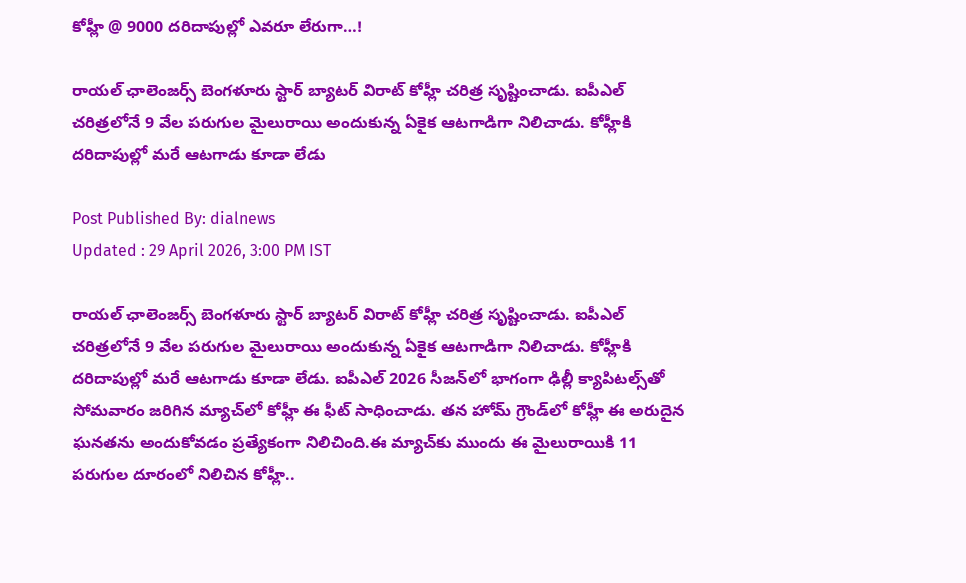కోహ్లీ @ 9000 దరిదాపుల్లో ఎవరూ లేరుగా…!

రాయల్ ఛాలెంజర్స్ బెంగళూరు స్టార్ బ్యాటర్ విరాట్ కోహ్లీ చరిత్ర సృష్టించాడు. ఐపీఎల్ చరిత్రలోనే 9 వేల పరుగుల మైలురాయి అందుకున్న ఏకైక ఆటగాడిగా నిలిచాడు. కోహ్లీకి దరిదాపుల్లో మరే ఆటగాడు కూడా లేడు

Post Published By: dialnews
Updated : 29 April 2026, 3:00 PM IST

రాయల్ ఛాలెంజర్స్ బెంగళూరు స్టార్ బ్యాటర్ విరాట్ కోహ్లీ చరిత్ర సృష్టించాడు. ఐపీఎల్ చరిత్రలోనే 9 వేల పరుగుల మైలురాయి అందుకున్న ఏకైక ఆటగాడిగా నిలిచాడు. కోహ్లీకి దరిదాపుల్లో మరే ఆటగాడు కూడా లేడు. ఐపీఎల్ 2026 సీజన్‌లో భాగంగా ఢిల్లీ క్యాపిటల్స్‌తో సోమవారం జరిగిన మ్యాచ్‌లో కోహ్లీ ఈ ఫీట్ సాధించాడు. తన హోమ్ గ్రౌండ్‌లో కోహ్లీ ఈ అరుదైన ఘనతను అందుకోవడం ప్రత్యేకంగా నిలిచింది.ఈ మ్యాచ్‌కు ముందు ఈ మైలురాయికి 11 పరుగుల దూరంలో నిలిచిన కోహ్లీ..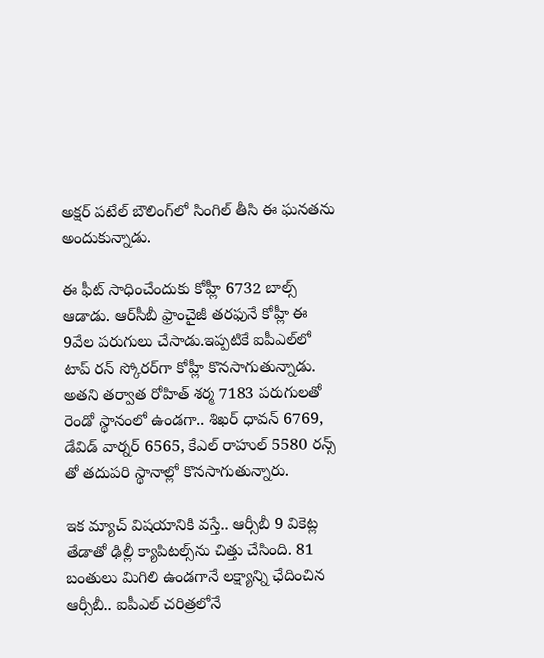అక్షర్ పటేల్ బౌలింగ్‌లో సింగిల్ తీసి ఈ ఘనతను అందుకున్నాడు.

ఈ ఫీట్ సాధించేందుకు కోహ్లీ 6732 బాల్స్ ఆడాడు. ఆర్‌సీబీ ఫ్రాంచైజీ తరఫునే కోహ్లీ ఈ 9వేల పరుగులు చేసాడు.ఇప్పటికే ఐపీఎల్‌లో టాప్ రన్ స్కోరర్‌గా కోహ్లీ కొనసాగుతున్నాడు. అతని తర్వాత రోహిత్ శర్మ 7183 పరుగులతో రెండో స్థానంలో ఉండగా.. శిఖర్ ధావన్ 6769, డేవిడ్ వార్నర్ 6565, కేఎల్ రాహుల్ 5580 రన్స్ తో తదుపరి స్థానాల్లో కొనసాగుతున్నారు.

ఇక మ్యాచ్ విషయానికి వస్తే.. ఆర్సీబీ 9 వికెట్ల తేడాతో ఢిల్లీ క్యాపిటల్స్‌ను చిత్తు చేసింది. 81 బంతులు మిగిలి ఉండగానే లక్ష్యాన్ని ఛేదించిన ఆర్సీబీ.. ఐపీఎల్ చరిత్రలోనే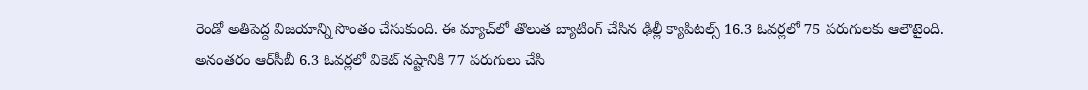రెండో అతిపెద్ద విజయాన్ని సొంతం చేసుకుంది. ఈ మ్యాచ్‌లో తొలుత బ్యాటింగ్ చేసిన ఢిల్లీ క్యాపిటల్స్ 16.3 ఓవర్లలో 75 పరుగులకు ఆలౌటైంది. అనంతరం ఆర్‌సీబీ 6.3 ఓవర్లలో వికెట్ నష్టానికి 77 పరుగులు చేసి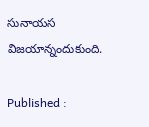సునాయస విజయాన్నందుకుంది.

Published :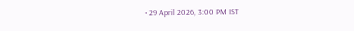• 29 April 2026, 3:00 PM IST